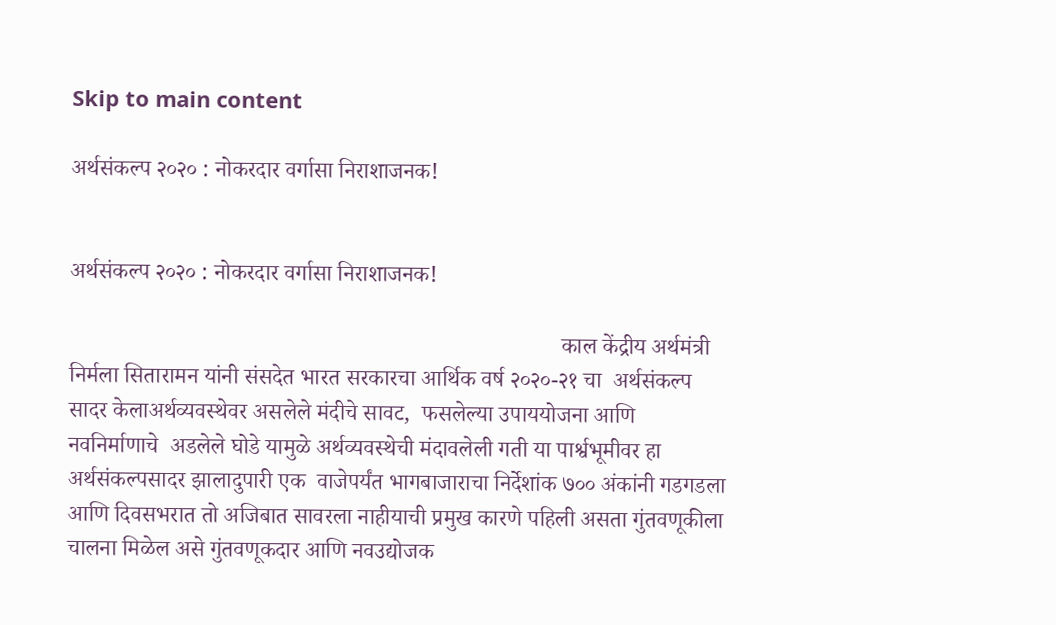Skip to main content

अर्थसंकल्प २०२० : नोकरदार वर्गासा निराशाजनक!


अर्थसंकल्प २०२० : नोकरदार वर्गासा निराशाजनक!

                                                                                      काल केंद्रीय अर्थमंत्री निर्मला सितारामन यांनी संसदेत भारत सरकारचा आर्थिक वर्ष २०२०-२१ चा  अर्थसंकल्प सादर केलाअर्थव्यवस्थेवर असलेले मंदीचे सावट,  फसलेल्या उपाययोजना आणि नवनिर्माणाचे  अडलेले घोडे यामुळे अर्थव्यवस्थेची मंदावलेली गती या पार्श्वभूमीवर हा अर्थसंकल्पसादर झालादुपारी एक  वाजेपर्यंत भागबाजाराचा निर्देशांक ७०० अंकांनी गडगडला आणि दिवसभरात तो अजिबात सावरला नाहीयाची प्रमुख कारणे पहिली असता गुंतवणूकीला चालना मिळेल असे गुंतवणूकदार आणि नवउद्योजक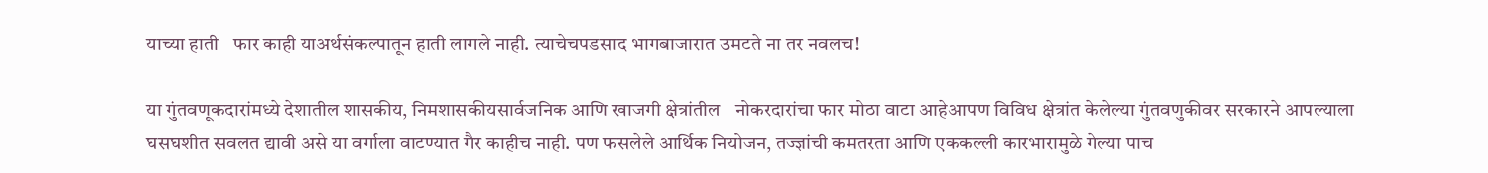याच्या हाती   फार काही याअर्थसंकल्पातून हाती लागले नाही. त्याचेचपडसाद भागबाजारात उमटते ना तर नवलच!

या गुंतवणूकदारांमध्ये देशातील शासकीय, निमशासकीयसार्वजनिक आणि खाजगी क्षेत्रांतील   नोकरदारांचा फार मोठा वाटा आहेआपण विविध क्षेत्रांत केलेल्या गुंतवणुकीवर सरकारने आपल्याला घसघशीत सवलत द्यावी असे या वर्गाला वाटण्यात गैर काहीच नाही. पण फसलेले आर्थिक नियोजन, तज्ज्ञांची कमतरता आणि एककल्ली कारभारामुळे गेल्या पाच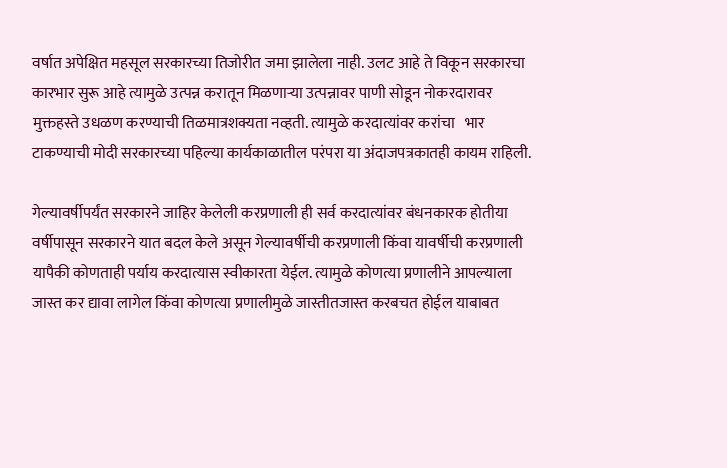वर्षात अपेक्षित महसूल सरकारच्या तिजोरीत जमा झालेला नाही. उलट आहे ते विकून सरकारचा कारभार सुरू आहे त्यामुळे उत्पन्न करातून मिळणाऱ्या उत्पन्नावर पाणी सोडून नोकरदारावर मुक्तहस्ते उधळण करण्याची तिळमात्रशक्यता नव्हती. त्यामुळे करदात्यांवर करांचा   भार टाकण्याची मोदी सरकारच्या पहिल्या कार्यकाळातील परंपरा या अंदाजपत्रकातही कायम राहिली.

गेल्यावर्षीपर्यंत सरकारने जाहिर केलेली करप्रणाली ही सर्व करदात्यांवर बंधनकारक होतीया वर्षीपासून सरकारने यात बदल केले असून गेल्यावर्षीची करप्रणाली किंवा यावर्षीची करप्रणाली यापैकी कोणताही पर्याय करदात्यास स्वीकारता येईल. त्यामुळे कोणत्या प्रणालीने आपल्याला जास्त कर द्यावा लागेल किंवा कोणत्या प्रणालीमुळे जास्तीतजास्त करबचत होईल याबाबत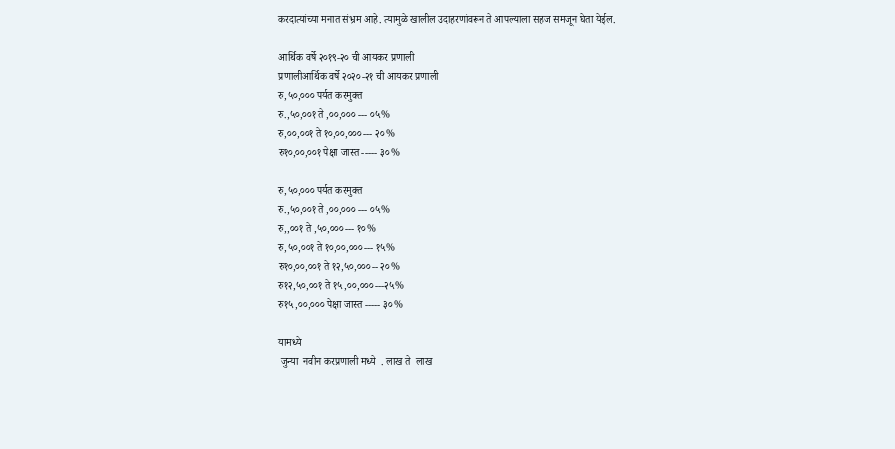करदात्यांच्या मनात संभ्रम आहे. त्यामुळे खालील उदाहरणांवरून ते आपल्याला सहज समजून घेता येईल.

आर्थिक वर्षे २०१९-२० ची आयकर प्रणाली
प्रणालीआर्थिक वर्षे २०२०-२१ ची आयकर प्रणाली
रु,५०,००० पर्यत करमुक्त
रु.,५०,००१ ते ,००,००० --- ०५%
रु,००,००१ ते १०,००,०००--- २०%
रु१०,००,००१ पेक्षा जास्त ----- ३०%

रु,५०,००० पर्यत करमुक्त
रु.,५०,००१ ते ,००,००० --- ०५%
रु,,००१ ते ,५०,०००--- १०%
रु,५०,००१ ते १०,००,०००--- १५%
रु१०,००,००१ ते १२,५०,०००-- २०%
रु१२,५०,००१ ते १५,००,०००---२५%
रु१५,००,००० पेक्षा जास्त ----- ३०%

यामध्ये
 जुन्या  नवीन करप्रणाली मध्ये  . लाख ते  लाख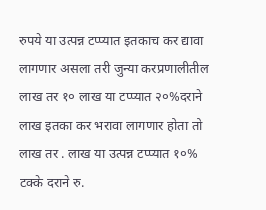रुपये या उत्पन्न टप्प्यात इतकाच कर द्यावा  लागणार असला तरी जुन्या करप्रणालीतील  लाख तर १० लाख या टप्प्यात २०%दराने
लाख इतका कर भरावा लागणार होता तो लाख तर . लाख या उत्पन्न टप्प्यात १०% टक्के दराने रु.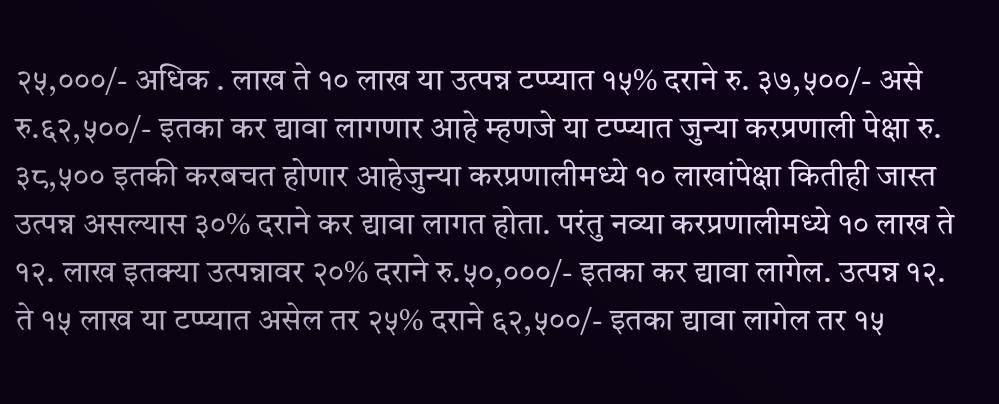२५,०००/- अधिक . लाख ते १० लाख या उत्पन्न टप्प्यात १५% दराने रु. ३७,५००/- असे रु.६२,५००/- इतका कर द्यावा लागणार आहे म्हणजे या टप्प्यात जुन्या करप्रणाली पेक्षा रु. ३८,५०० इतकी करबचत होणार आहेजुन्या करप्रणालीमध्ये १० लाखांपेक्षा कितीही जास्त उत्पन्न असल्यास ३०% दराने कर द्यावा लागत होता. परंतु नव्या करप्रणालीमध्ये १० लाख ते १२. लाख इतक्या उत्पन्नावर २०% दराने रु.५०,०००/- इतका कर द्यावा लागेल. उत्पन्न १२. ते १५ लाख या टप्प्यात असेल तर २५% दराने ६२,५००/- इतका द्यावा लागेल तर १५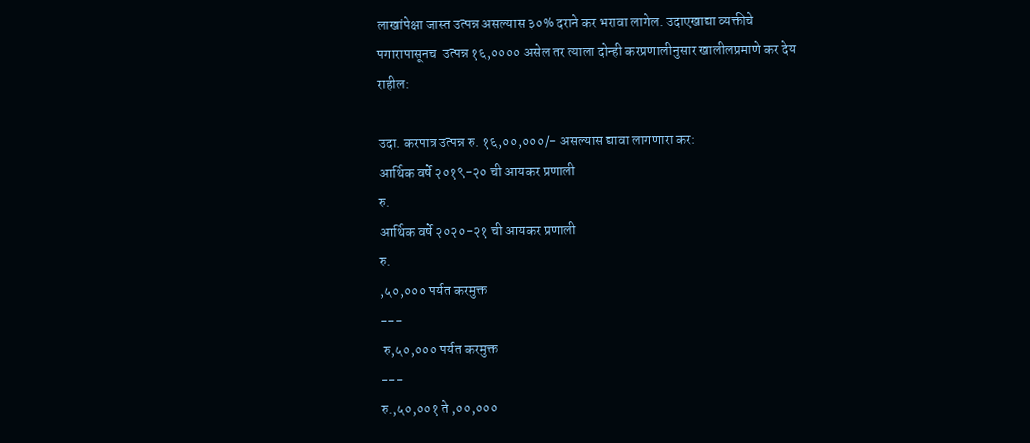लाखांपेक्षा जास्त उत्पन्न असल्यास ३०% दराने कर भरावा लागेल. उदाएखाद्या व्यक्तीचे पगारापासूनच  उत्पन्न १६,०००० असेल तर त्याला दोन्ही करप्रणालीनुसार खालीलप्रमाणे कर देय राहील:

उदा. करपात्र उत्पन्न रु. १६,००,०००/- असल्यास द्यावा लागणारा कर:
आर्थिक वर्षे २०१९-२० ची आयकर प्रणाली
रु.
आर्थिक वर्षे २०२०-२१ ची आयकर प्रणाली
रु.
,५०,००० पर्यत करमुक्त
---
 रु,५०,००० पर्यत करमुक्त
---
रु.,५०,००१ ते ,००,०००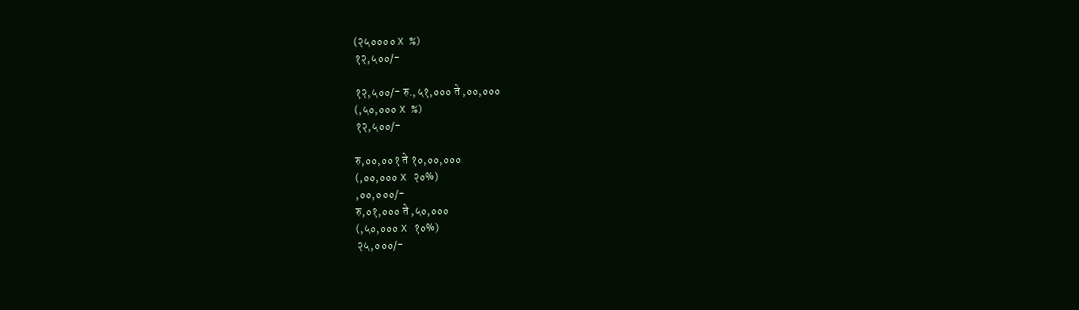(२५०००० X %)
१२,५००/-

१२,५००/- रु.,५१,००० ते ,००,०००
(,५०,००० X %)
१२,५००/-

रु,००,००१ ते १०,००,०००
(,००,००० X २०%)
,००,०००/-
रु,०१,००० ते ,५०,०००
(,५०,००० X १०%)
२५,०००/-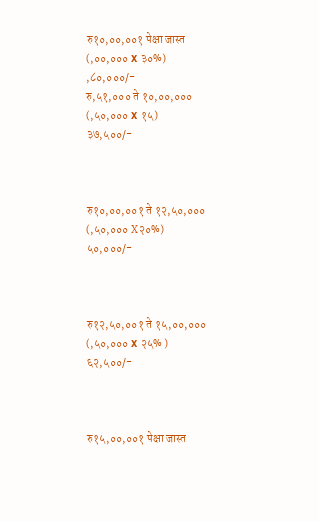रु१०,००,००१ पेक्षा जास्त
(,००,००० X ३०%)
,८०,०००/-
रु,५१,००० ते १०,००,०००
(,५०,००० X १५)
३७,५००/-



रु१०,००,००१ ते १२,५०,०००
(,५०,००० X२०%)
५०,०००/-



रु१२,५०,००१ ते १५,००,०००
(,५०,००० X २५% )
६२,५००/-



रु१५,००,००१ पेक्षा जास्त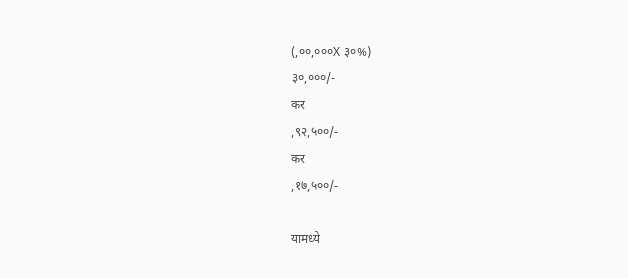(,००,०००X ३०%)
३०,०००/-
कर
,९२,५००/-
कर
,१७,५००/-

यामध्ये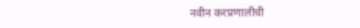नवीन करप्रणालीची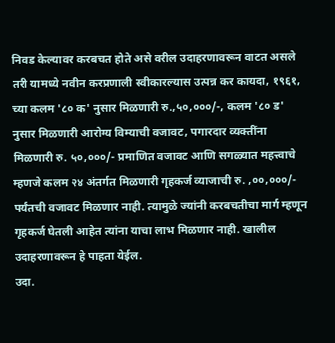निवड केल्यावर करबचत होते असे वरील उदाहरणावरून वाटत असले तरी यामध्ये नवीन करप्रणाली स्वीकारल्यास उत्पन्न कर कायदा, १९६१, च्या कलम '८० क' नुसार मिळणारी रु.,५०,०००/-, कलम '८० ड' नुसार मिळणारी आरोग्य विम्याची वजावट, पगारदार व्यक्तींना मिळणारी रु. ५०,०००/- प्रमाणित वजावट आणि सगळ्यात महत्त्वाचे म्हणजे कलम २४ अंतर्गत मिळणारी गृहकर्ज व्याजाची रु. ,००,०००/- पर्यंतची वजावट मिळणार नाही. त्यामुळे ज्यांनी करबचतीचा मार्ग म्हणून गृहकर्ज घेतली आहेत त्यांना याचा लाभ मिळणार नाही. खालील उदाहरणावरून हे पाहता येईल.
उदा.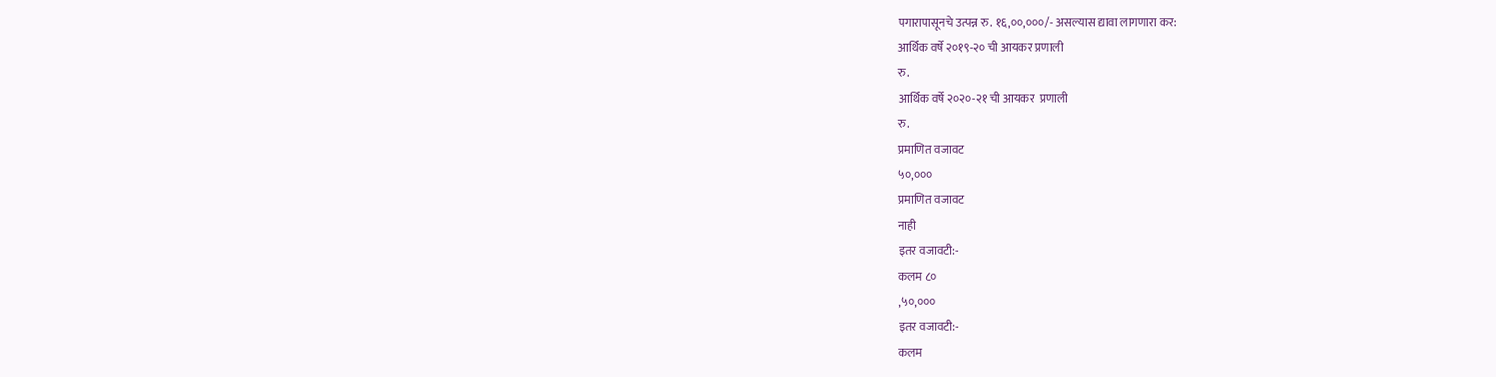पगारापासूनचे उत्पन्न रु. १६,००,०००/- असल्यास द्यावा लागणारा कर:
आर्थिक वर्षे २०१९-२० ची आयकर प्रणाली
रु.
आर्थिक वर्षे २०२०-२१ ची आयकर  प्रणाली
रु.
प्रमाणित वजावट
५०,०००
प्रमाणित वजावट
नाही
इतर वजावटी:-
कलम ८०
,५०,०००
इतर वजावटी:-
कलम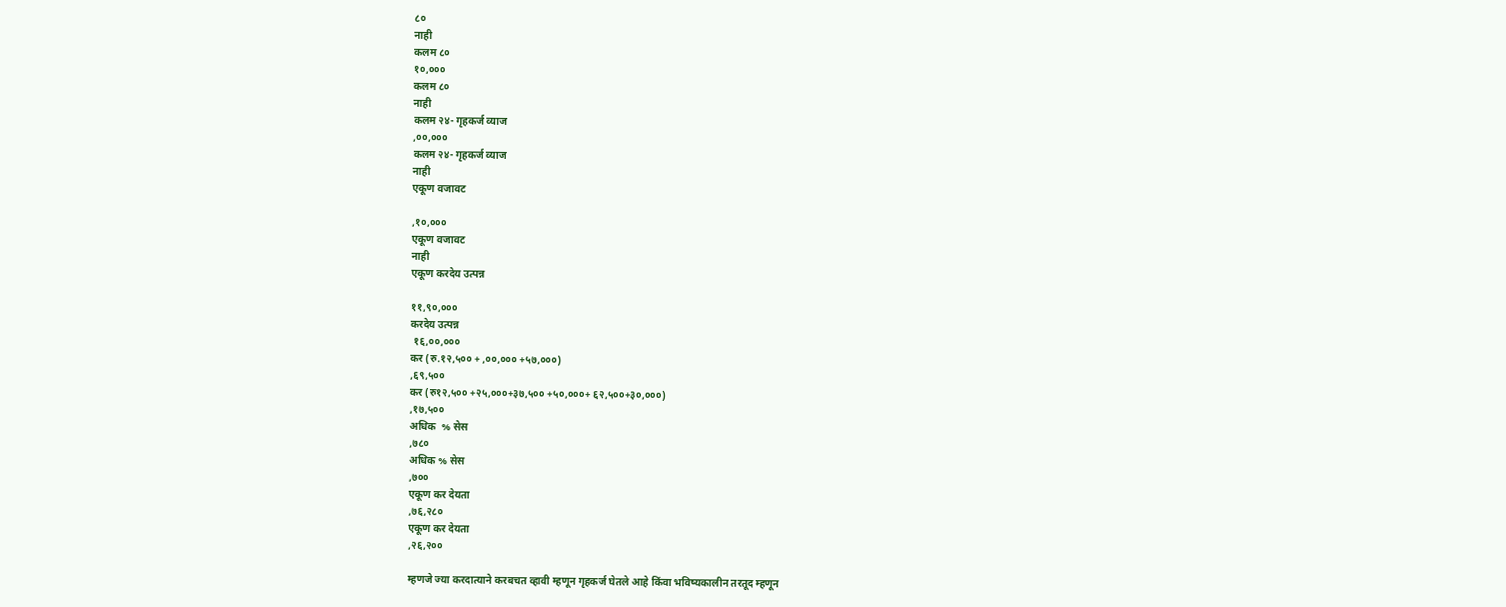८०
नाही
कलम ८०
१०,०००
कलम ८०
नाही
कलम २४- गृहकर्ज व्याज
,००,०००
कलम २४- गृहकर्ज व्याज
नाही
एकूण वजावट

,१०,०००
एकूण वजावट
नाही
एकूण करदेय उत्पन्न

११,९०,०००
करदेय उत्पन्न
 १६,००,०००
कर (रु.१२,५०० + ,००,००० +५७,०००)
,६९,५००
कर (रु१२,५०० +२५,०००+३७,५०० +५०,०००+ ६२,५००+३०,०००)
,१७,५००
अधिक  % सेस
,७८०
अधिक % सेस
,७००
एकूण कर देयता
,७६,२८०
एकूण कर देयता
,२६,२००

म्हणजे ज्या करदात्याने करबचत व्हावी म्हणून गृहकर्ज घेतले आहे किंवा भविष्यकालीन तरतूद म्हणून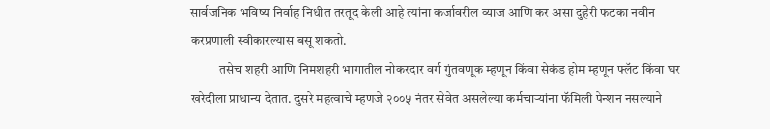सार्वजनिक भविष्य निर्वाह निधीत तरतूद केली आहे त्यांना कर्जावरील व्याज आणि कर असा दुहेरी फटका नवीन करप्रणाली स्वीकारल्यास बसू शकतो.
           तसेच शहरी आणि निमशहरी भागातील नोकरदार वर्ग गुंतवणूक म्हणून किंवा सेकंड होम म्हणून फ्लॅट किंवा घर खरेदीला प्राधान्य देतात. दुसरे महत्वाचे म्हणजे २००५ नंतर सेवेत असलेल्या कर्मचाऱ्यांना फॅमिली पेन्शन नसल्याने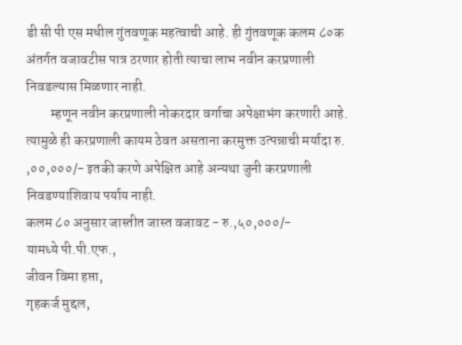डी सी पी एस मधील गुंतवणूक महत्वाची आहे. ही गुंतवणूक कलम ८०क अंतर्गत वजावटीस पात्र ठरणार होती त्याचा लाभ नवीन करप्रणाली निवडल्यास मिळणार नाही.
         म्हणून नवीन करप्रणाली नोकरदार वर्गाचा अपेक्षाभंग करणारी आहे. त्यामुळे ही करप्रणाली कायम ठेवत असताना करमुक्त उत्पन्नाची मर्यादा रु. ,००,०००/- इतकी करणे अपेक्षित आहे अन्यथा जुनी करप्रणाली निवडण्याशिवाय पर्याय नाही.
कलम ८० अनुसार जास्तीत जास्त वजावट - रु.,५०,०००/-
यामध्ये पी.पी.एफ.,
जीवन विमा हप्ता,
गृहकर्ज मुद्दल,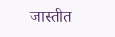जास्तीत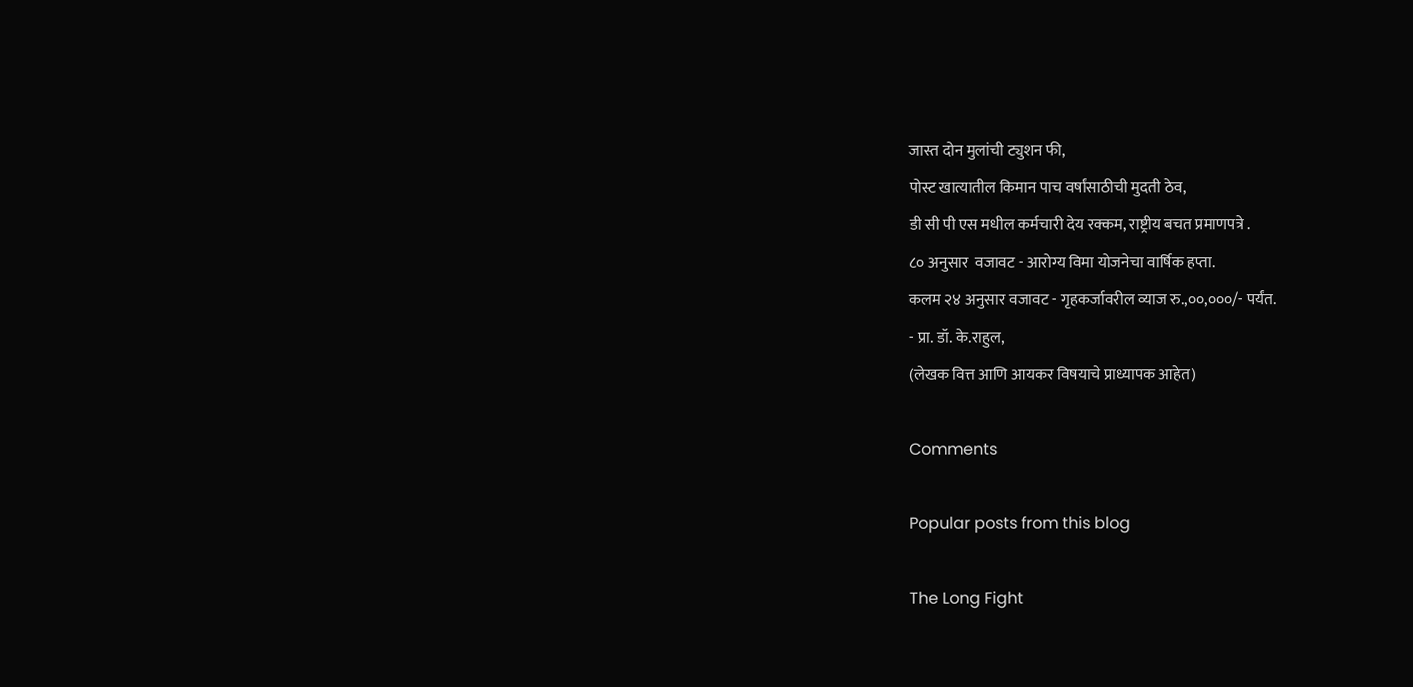जास्त दोन मुलांची ट्युशन फी,
पोस्ट खात्यातील किमान पाच वर्षांसाठीची मुदती ठेव,
डी सी पी एस मधील कर्मचारी देय रक्कम, राष्ट्रीय बचत प्रमाणपत्रे .
८० अनुसार  वजावट - आरोग्य विमा योजनेचा वार्षिक हप्ता.
कलम २४ अनुसार वजावट - गृहकर्जावरील व्याज रु.,००,०००/- पर्यंत.
- प्रा. डॉ. के.राहुल,
(लेखक वित्त आणि आयकर विषयाचे प्राध्यापक आहेत)

Comments

Popular posts from this blog

The Long Fight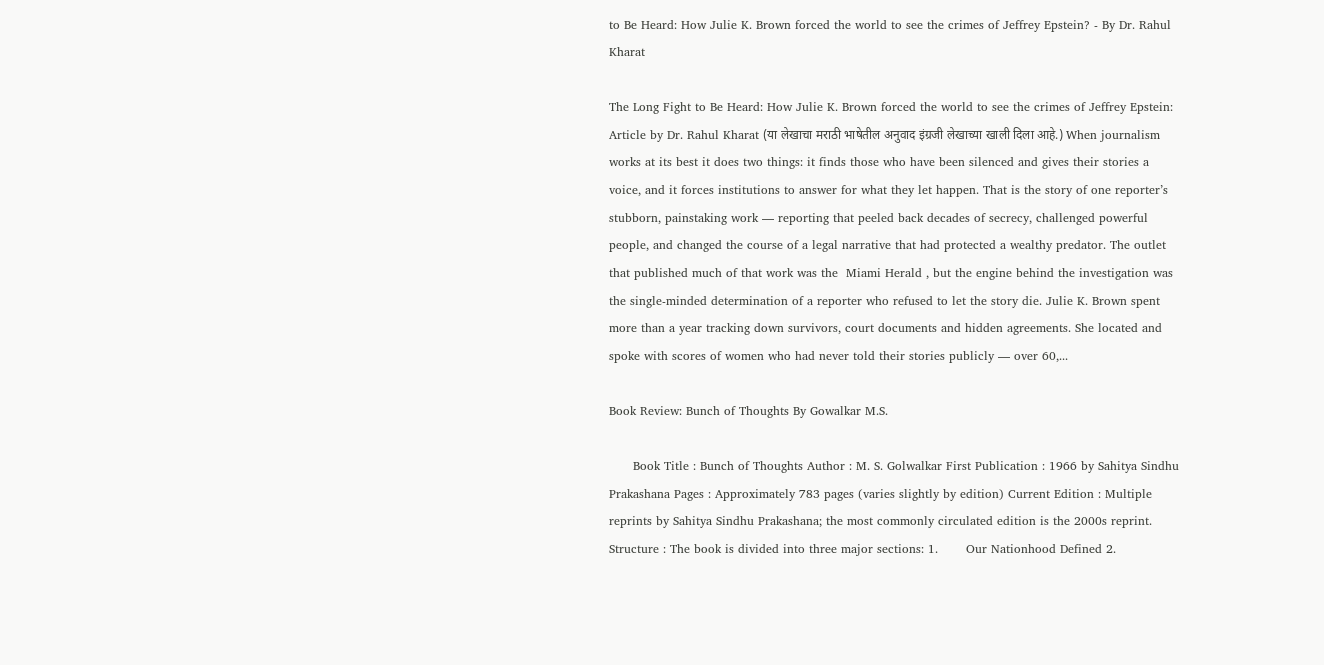to Be Heard: How Julie K. Brown forced the world to see the crimes of Jeffrey Epstein? - By Dr. Rahul Kharat

The Long Fight to Be Heard: How Julie K. Brown forced the world to see the crimes of Jeffrey Epstein: Article by Dr. Rahul Kharat (या लेखाचा मराठी भाषेतील अनुवाद इंग्रजी लेखाच्या खाली दिला आहे.) When journalism works at its best it does two things: it finds those who have been silenced and gives their stories a voice, and it forces institutions to answer for what they let happen. That is the story of one reporter’s stubborn, painstaking work — reporting that peeled back decades of secrecy, challenged powerful people, and changed the course of a legal narrative that had protected a wealthy predator. The outlet that published much of that work was the  Miami Herald , but the engine behind the investigation was the single-minded determination of a reporter who refused to let the story die. Julie K. Brown spent more than a year tracking down survivors, court documents and hidden agreements. She located and spoke with scores of women who had never told their stories publicly — over 60,...

Book Review: Bunch of Thoughts By Gowalkar M.S.

      Book Title : Bunch of Thoughts Author : M. S. Golwalkar First Publication : 1966 by Sahitya Sindhu Prakashana Pages : Approximately 783 pages (varies slightly by edition) Current Edition : Multiple reprints by Sahitya Sindhu Prakashana; the most commonly circulated edition is the 2000s reprint. Structure : The book is divided into three major sections: 1.       Our Nationhood Defined 2.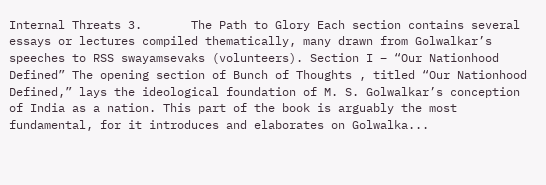Internal Threats 3.       The Path to Glory Each section contains several essays or lectures compiled thematically, many drawn from Golwalkar’s speeches to RSS swayamsevaks (volunteers). Section I – “Our Nationhood Defined” The opening section of Bunch of Thoughts , titled “Our Nationhood Defined,” lays the ideological foundation of M. S. Golwalkar’s conception of India as a nation. This part of the book is arguably the most fundamental, for it introduces and elaborates on Golwalka...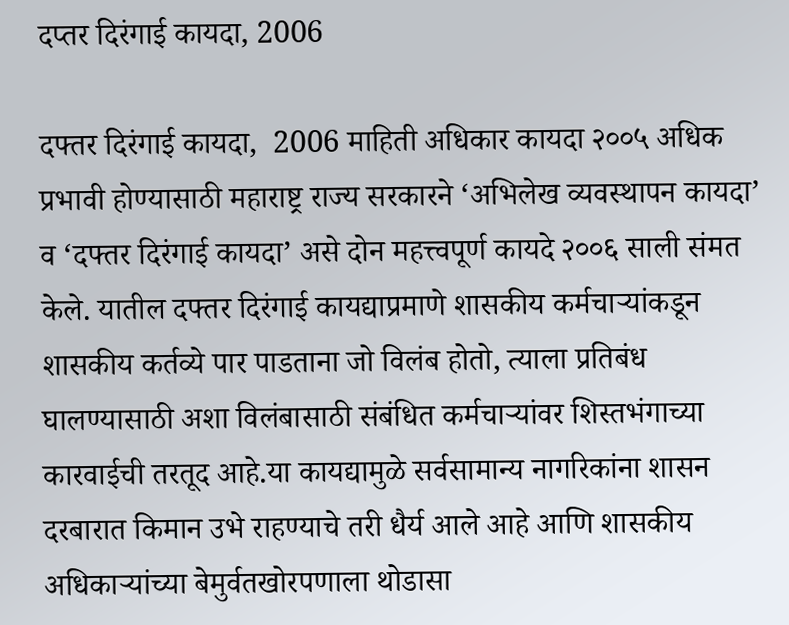दप्तर दिरंगाई कायदा, 2006

दफ्तर दिरंगाई कायदा,  2006 माहिती अधिकार कायदा २००५ अधिक प्रभावी होण्यासाठी महाराष्ट्र राज्य सरकारने ‘अभिलेख व्यवस्थापन कायदा’ व ‘दफ्तर दिरंगाई कायदा’ असे दोन महत्त्वपूर्ण कायदे २००६ साली संमत केले. यातील दफ्तर दिरंगाई कायद्याप्रमाणे शासकीय कर्मचाऱ्यांकडून शासकीय कर्तव्ये पार पाडताना जो विलंब होतो, त्याला प्रतिबंध घालण्यासाठी अशा विलंबासाठी संबंधित कर्मचाऱ्यांवर शिस्तभंगाच्या कारवाईची तरतूद आहे.या कायद्यामुळे सर्वसामान्य नागरिकांना शासन दरबारात किमान उभे राहण्याचे तरी धैर्य आले आहे आणि शासकीय अधिकाऱ्यांच्या बेमुर्वतखोरपणाला थोडासा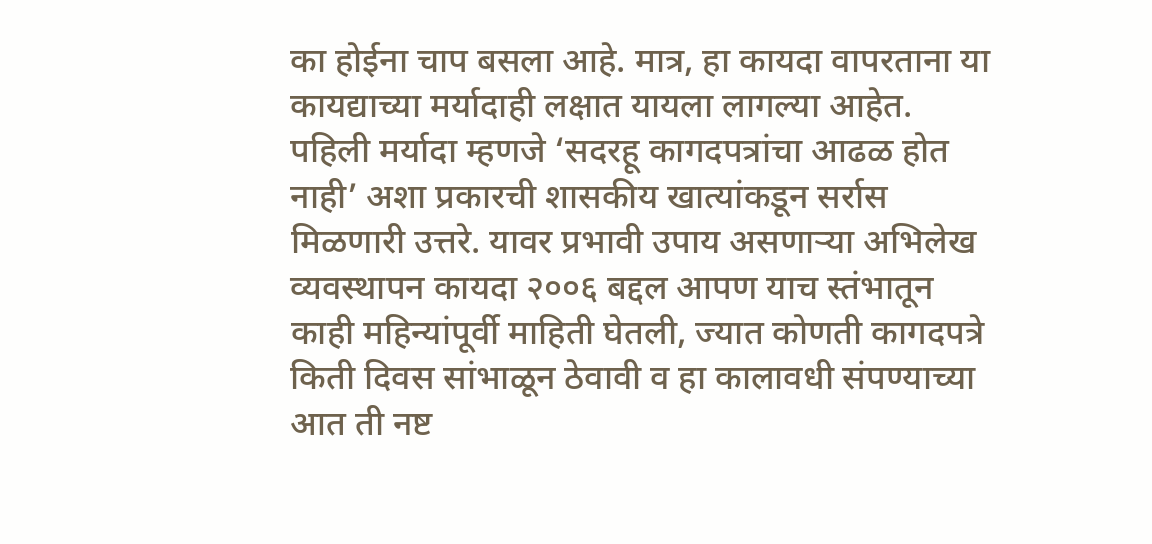का होईना चाप बसला आहे. मात्र, हा कायदा वापरताना या कायद्याच्या मर्यादाही लक्षात यायला लागल्या आहेत. पहिली मर्यादा म्हणजे ‘सदरहू कागदपत्रांचा आढळ होत नाही’ अशा प्रकारची शासकीय खात्यांकडून सर्रास मिळणारी उत्तरे. यावर प्रभावी उपाय असणाऱ्या अभिलेख व्यवस्थापन कायदा २००६ बद्दल आपण याच स्तंभातून काही महिन्यांपूर्वी माहिती घेतली, ज्यात कोणती कागदपत्रे किती दिवस सांभाळून ठेवावी व हा कालावधी संपण्याच्या आत ती नष्ट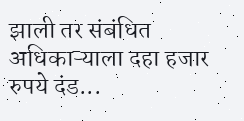झाली तर संबंधित अधिकाऱ्याला दहा हजार रुपये दंड...